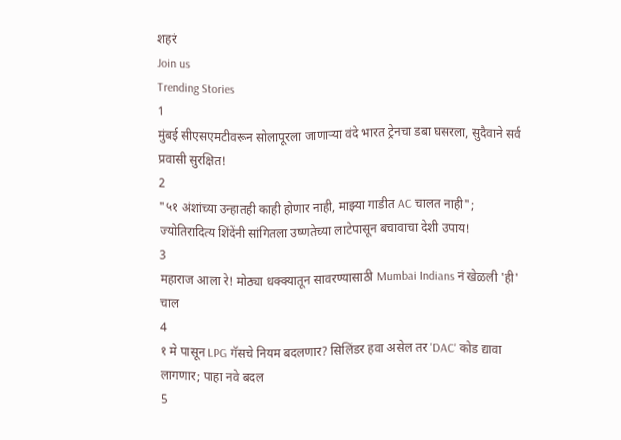शहरं
Join us
Trending Stories
1
मुंबई सीएसएमटीवरून सोलापूरला जाणाऱ्या वंदे भारत ट्रेनचा डबा घसरला, सुदैवाने सर्व प्रवासी सुरक्षित!
2
"५१ अंशांच्या उन्हातही काही होणार नाही, माझ्या गाडीत AC चालत नाही"; ज्योतिरादित्य शिंदेंनी सांगितला उष्णतेच्या लाटेपासून बचावाचा देशी उपाय!
3
महाराज आला रे! मोठ्या धक्क्यातून सावरण्यासाठी Mumbai Indians नं खेळली 'ही' चाल
4
१ मे पासून LPG गॅसचे नियम बदलणार? सिलिंडर हवा असेल तर 'DAC' कोड द्यावा लागणार; पाहा नवे बदल
5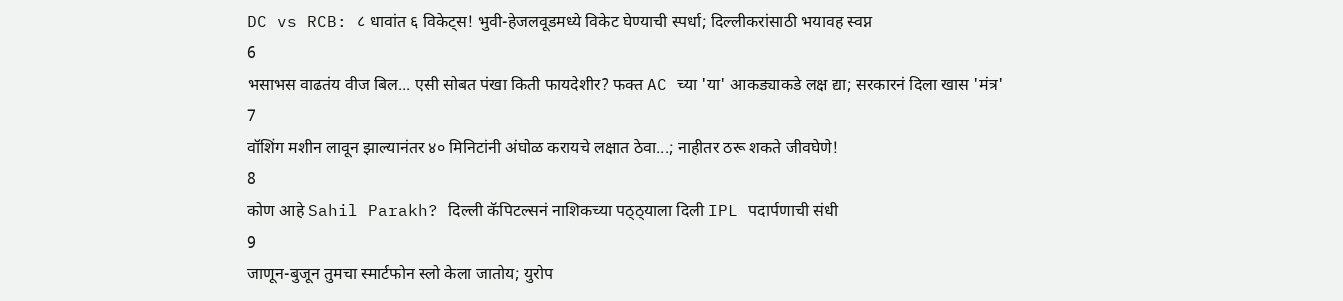DC vs RCB: ८ धावांत ६ विकेट्स! भुवी-हेजलवूडमध्ये विकेट घेण्याची स्पर्धा; दिल्लीकरांसाठी भयावह स्वप्न
6
भसाभस वाढतंय वीज बिल... एसी सोबत पंखा किती फायदेशीर? फक्त AC च्या 'या' आकड्याकडे लक्ष द्या; सरकारनं दिला खास 'मंत्र'
7
वॉशिंग मशीन लावून झाल्यानंतर ४० मिनिटांनी अंघोळ करायचे लक्षात ठेवा...; नाहीतर ठरू शकते जीवघेणे!
8
कोण आहे Sahil Parakh? दिल्ली कॅपिटल्सनं नाशिकच्या पठ्ठ्याला दिली IPL पदार्पणाची संधी
9
जाणून-बुजून तुमचा स्मार्टफोन स्लो केला जातोय; युरोप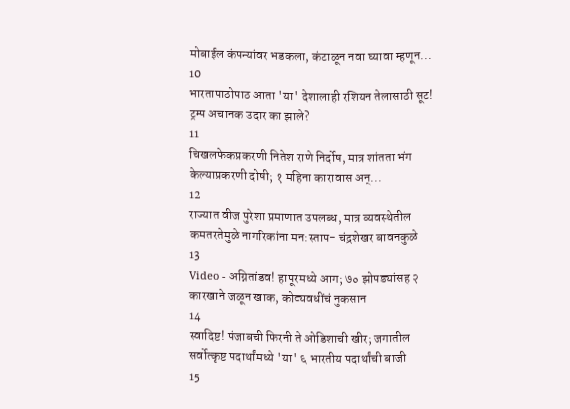मोबाईल कंपन्यांवर भडकला, कंटाळून नवा घ्यावा म्हणून...
10
भारतापाठोपाठ आता 'या' देशालाही रशियन तेलासाठी सूट! ट्रम्प अचानक उदार का झाले?
11
चिखलफेकप्रकरणी नितेश राणे निर्दोष, मात्र शांतता भंग केल्याप्रकरणी दोषी; १ महिना कारावास अन्...
12
राज्यात वीज पुरेशा प्रमाणात उपलब्ध, मात्र व्यवस्थेतील कमतरतेमुळे नागरिकांना मन:स्ताप- चंद्रशेखर बावनकुळे
13
Video - अग्नितांडव! हापूरमध्ये आग; ७० झोपड्यांसह २ कारखाने जळून खाक, कोट्यवधींचं नुकसान
14
स्वादिष्ट! पंजाबची फिरनी ते ओडिशाची खीर; जगातील सर्वोत्कृष्ट पदार्थांमध्ये 'या' ६ भारतीय पदार्थांची बाजी
15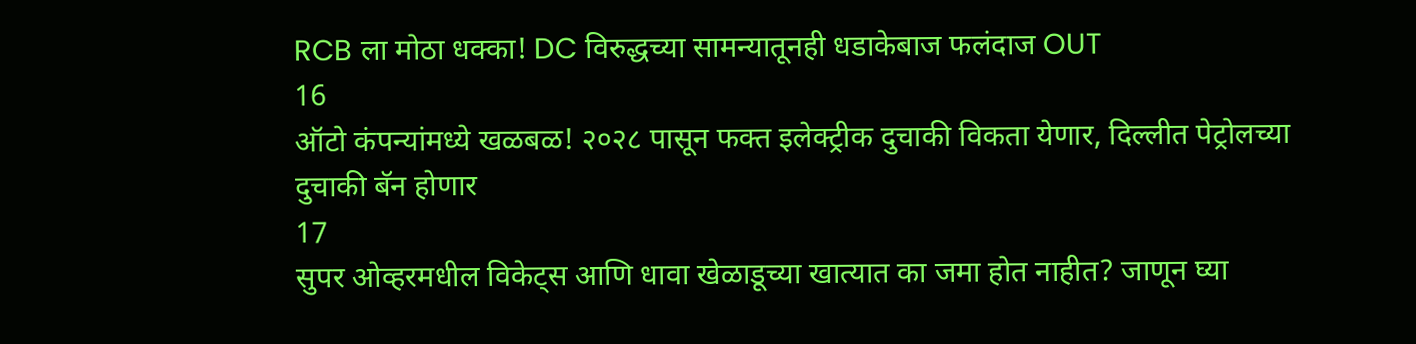RCB ला मोठा धक्का! DC विरुद्धच्या सामन्यातूनही धडाकेबाज फलंदाज OUT
16
ऑटो कंपन्यांमध्ये खळबळ! २०२८ पासून फक्त इलेक्ट्रीक दुचाकी विकता येणार, दिल्लीत पेट्रोलच्या दुचाकी बॅन होणार
17
सुपर ओव्हरमधील विकेट्स आणि धावा खेळाडूच्या खात्यात का जमा होत नाहीत? जाणून घ्या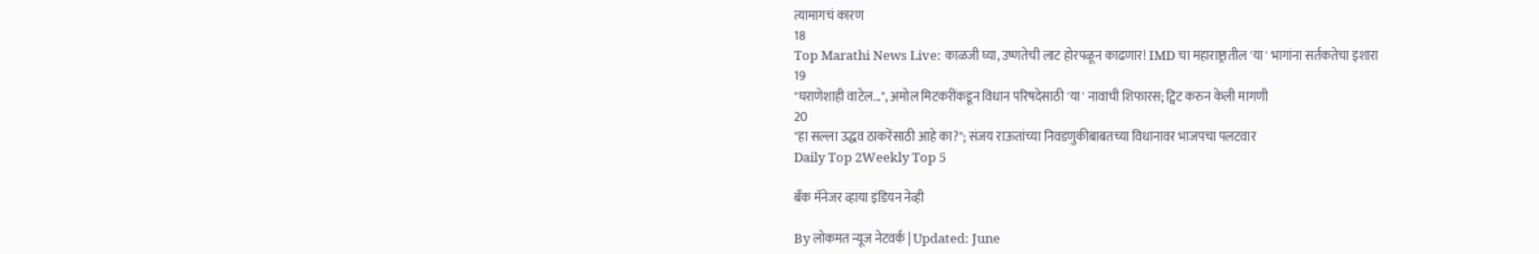त्यामागचं कारण
18
Top Marathi News Live: काळजी घ्या, उष्णतेची लाट होरपळून काढणार! IMD चा महाराष्ट्रातील 'या' भागांना सर्तकतेचा इशारा
19
"घराणेशाही वाटेल...", अमोल मिटकरींकडून विधान परिषदेसाठी 'या' नावाची शिफारस; ट्विट करुन केली मागणी
20
"हा सल्ला उद्धव ठाकरेंसाठी आहे का?"; संजय राऊतांच्या निवडणुकीबाबतच्या विधानावर भाजपचा पलटवार
Daily Top 2Weekly Top 5

बँक मॅनेजर व्हाया इंडियन नेव्ही

By लोकमत न्यूज नेटवर्क | Updated: June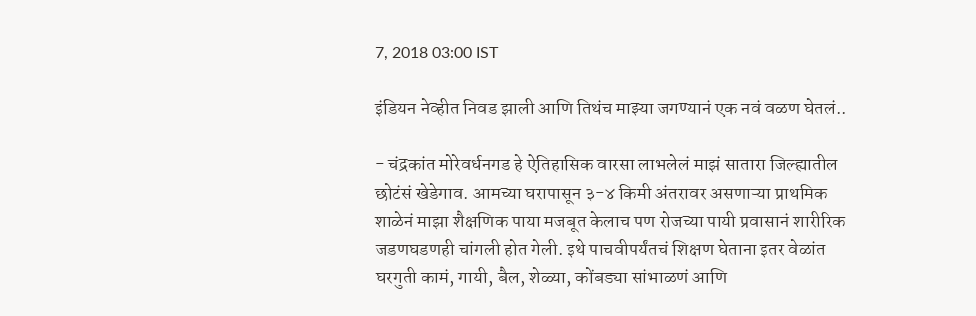7, 2018 03:00 IST

इंडियन नेव्हीत निवड झाली आणि तिथंच माझ्या जगण्यानं एक नवं वळण घेतलं..

- चंद्रकांत मोरेवर्धनगड हे ऐतिहासिक वारसा लाभलेलं माझं सातारा जिल्ह्यातील छोटंसं खेडेगाव. आमच्या घरापासून ३-४ किमी अंतरावर असणाऱ्या प्राथमिक शाळेनं माझा शैक्षणिक पाया मजबूत केलाच पण रोजच्या पायी प्रवासानं शारीरिक जडणघडणही चांगली होत गेली. इथे पाचवीपर्यंतचं शिक्षण घेताना इतर वेळांत घरगुती कामं, गायी, बैल, शेळ्या, कोंबड्या सांभाळणं आणि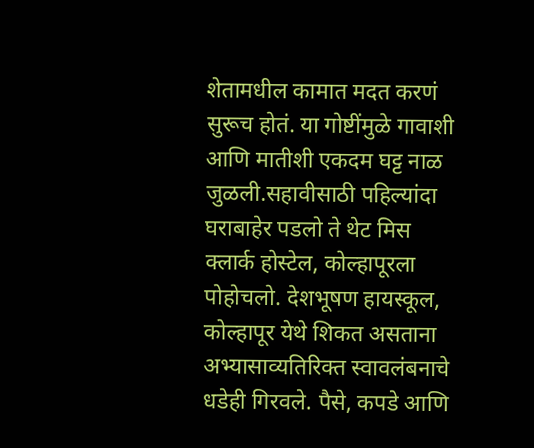शेतामधील कामात मदत करणं सुरूच होतं. या गोष्टींमुळे गावाशी आणि मातीशी एकदम घट्ट नाळ जुळली.सहावीसाठी पहिल्यांदा घराबाहेर पडलो ते थेट मिस क्लार्क होस्टेल, कोल्हापूरला पोहोचलो. देशभूषण हायस्कूल, कोल्हापूर येथे शिकत असताना अभ्यासाव्यतिरिक्त स्वावलंबनाचे धडेही गिरवले. पैसे, कपडे आणि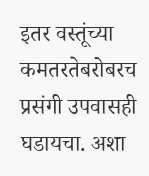इतर वस्तूंच्या कमतरतेबरोबरच प्रसंगी उपवासही घडायचा. अशा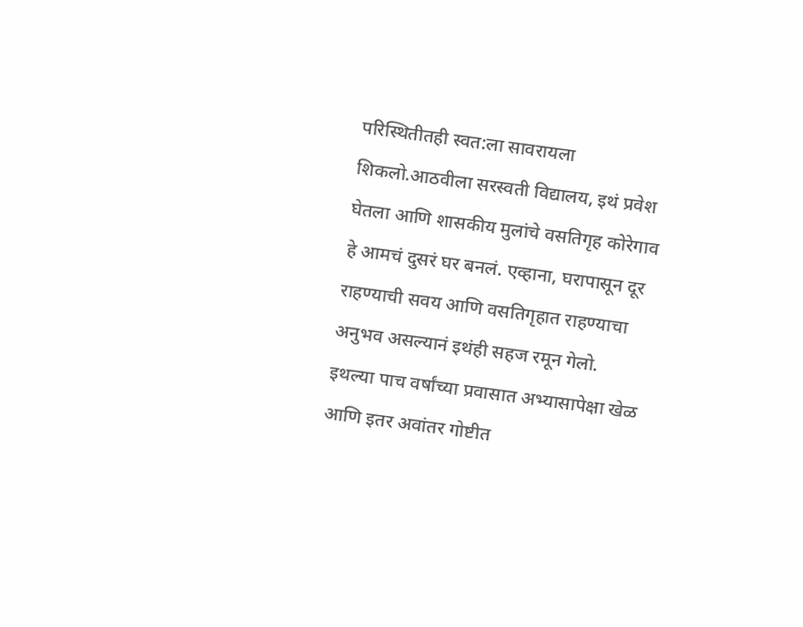परिस्थितीतही स्वत:ला सावरायला शिकलो.आठवीला सरस्वती विद्यालय, इथं प्रवेश घेतला आणि शासकीय मुलांचे वसतिगृह कोरेगाव हे आमचं दुसरं घर बनलं. एव्हाना, घरापासून दूर राहण्याची सवय आणि वसतिगृहात राहण्याचा अनुभव असल्यानं इथंही सहज रमून गेलो. इथल्या पाच वर्षांच्या प्रवासात अभ्यासापेक्षा खेळ आणि इतर अवांतर गोष्टीत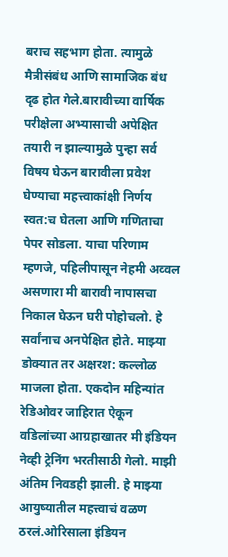बराच सहभाग होता. त्यामुळे मैत्रीसंबंध आणि सामाजिक बंध दृढ होत गेले.बारावीच्या वार्षिक परीक्षेला अभ्यासाची अपेक्षित तयारी न झाल्यामुळे पुन्हा सर्व विषय घेऊन बारावीला प्रवेश घेण्याचा महत्त्वाकांक्षी निर्णय स्वत:च घेतला आणि गणिताचा पेपर सोडला. याचा परिणाम म्हणजे, पहिलीपासून नेहमी अव्वल असणारा मी बारावी नापासचा निकाल घेऊन घरी पोहोचलो. हे सर्वांनाच अनपेक्षित होते. माझ्या डोक्यात तर अक्षरश: कल्लोळ माजला होता. एकदोन महिन्यांत रेडिओवर जाहिरात ऐकून वडिलांच्या आग्रहाखातर मी इंडियन नेव्ही ट्रेनिंग भरतीसाठी गेलो. माझी अंतिम निवडही झाली. हे माझ्या आयुष्यातील महत्त्वाचं वळण ठरलं.ओरिसाला इंडियन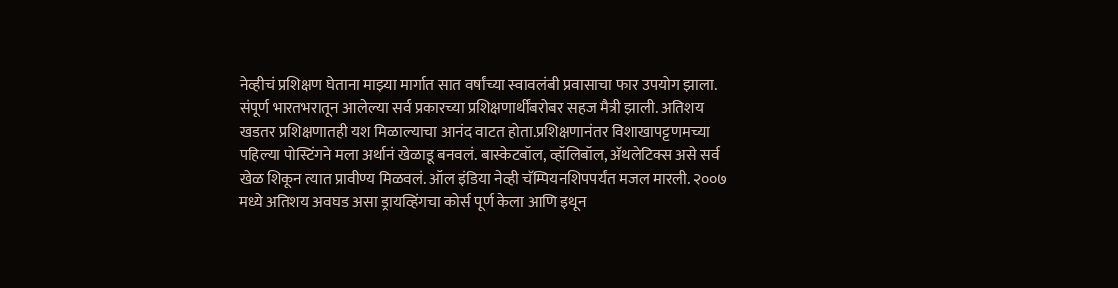नेव्हीचं प्रशिक्षण घेताना माझ्या मार्गात सात वर्षांच्या स्वावलंबी प्रवासाचा फार उपयोग झाला. संपूर्ण भारतभरातून आलेल्या सर्व प्रकारच्या प्रशिक्षणार्थींबरोबर सहज मैत्री झाली. अतिशय खडतर प्रशिक्षणातही यश मिळाल्याचा आनंद वाटत होता.प्रशिक्षणानंतर विशाखापट्टणमच्या पहिल्या पोस्टिंगने मला अर्थानं खेळाडू बनवलं. बास्केटबॉल, व्हॉलिबॉल, अ‍ॅथलेटिक्स असे सर्व खेळ शिकून त्यात प्रावीण्य मिळवलं. ऑल इंडिया नेव्ही चॅम्पियनशिपपर्यंत मजल मारली. २००७ मध्ये अतिशय अवघड असा ड्रायव्हिंगचा कोर्स पूर्ण केला आणि इथून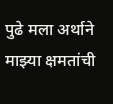पुढे मला अर्थाने माझ्या क्षमतांची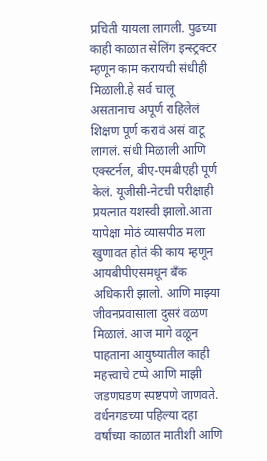प्रचिती यायला लागली. पुढच्या काही काळात सेलिंग इन्स्ट्रक्टर म्हणून काम करायची संधीही मिळाली.हे सर्व चालू असतानाच अपूर्ण राहिलेलं शिक्षण पूर्ण करावं असं वाटू लागलं. संधी मिळाली आणि एक्स्टर्नल, बीए-एमबीएही पूर्ण केलं. यूजीसी-नेटची परीक्षाही प्रयत्नात यशस्वी झालो.आता यापेक्षा मोठं व्यासपीठ मला खुणावत होतं की काय म्हणून आयबीपीएसमधून बँक अधिकारी झालो. आणि माझ्या जीवनप्रवासाला दुसरं वळण मिळालं. आज मागे वळून पाहताना आयुष्यातील काही महत्त्वाचे टप्पे आणि माझी जडणघडण स्पष्टपणे जाणवते. वर्धनगडच्या पहिल्या दहा वर्षांच्या काळात मातीशी आणि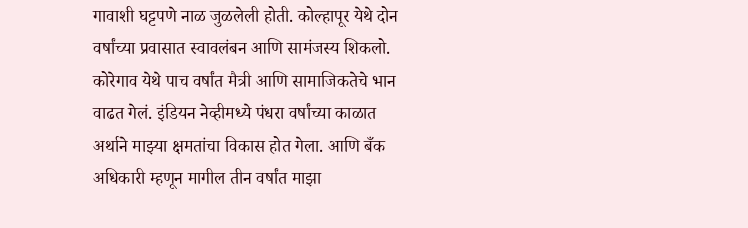गावाशी घट्टपणे नाळ जुळलेली होती. कोल्हापूर येथे दोन वर्षांच्या प्रवासात स्वावलंबन आणि सामंजस्य शिकलो. कोरेगाव येथे पाच वर्षांत मैत्री आणि सामाजिकतेचे भान वाढत गेलं. इंडियन नेव्हीमध्ये पंधरा वर्षांच्या काळात अर्थाने माझ्या क्षमतांचा विकास होत गेला. आणि बँक अधिकारी म्हणून मागील तीन वर्षांत माझा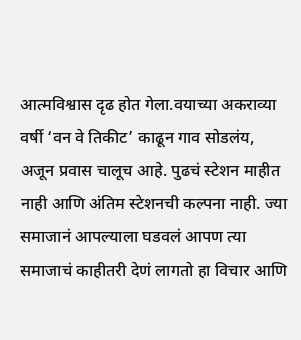आत्मविश्वास दृढ होत गेला.वयाच्या अकराव्या वर्षी ‘वन वे तिकीट’ काढून गाव सोडलंय, अजून प्रवास चालूच आहे. पुढचं स्टेशन माहीत नाही आणि अंतिम स्टेशनची कल्पना नाही. ज्या समाजानं आपल्याला घडवलं आपण त्या समाजाचं काहीतरी देणं लागतो हा विचार आणि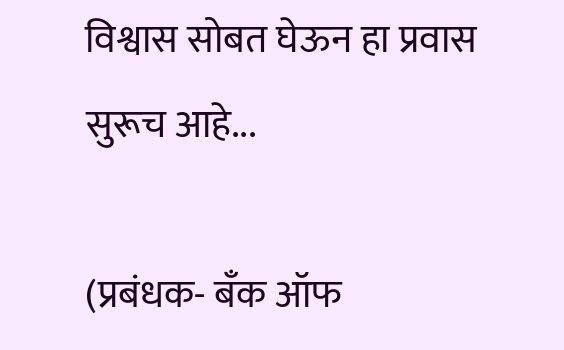विश्वास सोबत घेऊन हा प्रवास सुरूच आहे...

(प्रबंधक- बँक ऑफ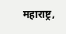महाराष्ट्र,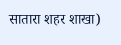सातारा शहर शाखा)